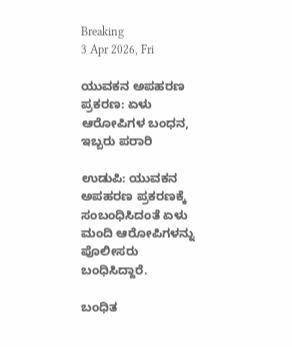Breaking
3 Apr 2026, Fri

ಯುವಕನ ಅಪಹರಣ ಪ್ರಕರಣ: ಏಳು ಆರೋಪಿಗಳ ಬಂಧನ, ಇಬ್ಬರು ಪರಾರಿ

ಉಡುಪಿ: ಯುವಕನ ಅಪಹರಣ ಪ್ರಕರಣಕ್ಕೆ ಸಂಬಂಧಿಸಿದಂತೆ ಏಳು ಮಂದಿ ಆರೋಪಿಗಳನ್ನು ಪೊಲೀಸರು ಬಂಧಿಸಿದ್ದಾರೆ.

ಬಂಧಿತ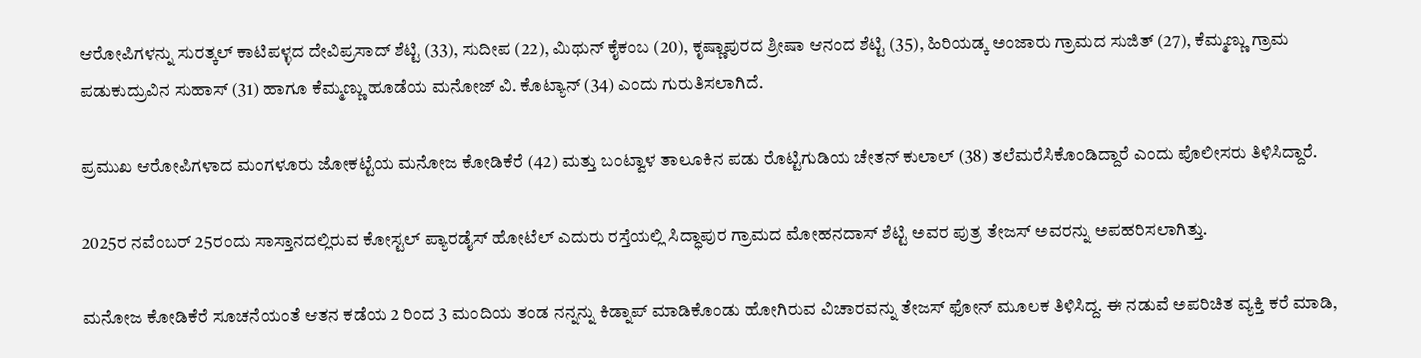ಆರೋಪಿಗಳನ್ನು ಸುರತ್ಕಲ್ ಕಾಟಿಪಳ್ಳದ ದೇವಿಪ್ರಸಾದ್ ಶೆಟ್ಟಿ (33), ಸುದೀಪ (22), ಮಿಥುನ್ ಕೈಕಂಬ (20), ಕೃಷ್ಣಾಪುರದ ಶ್ರೀಷಾ ಆನಂದ ಶೆಟ್ಟಿ (35), ಹಿರಿಯಡ್ಕ ಅಂಜಾರು ಗ್ರಾಮದ ಸುಜಿತ್ (27), ಕೆಮ್ಮಣ್ಣು ಗ್ರಾಮ ಪಡುಕುದ್ರುವಿನ ಸುಹಾಸ್ (31) ಹಾಗೂ ಕೆಮ್ಮಣ್ಣು ಹೂಡೆಯ ಮನೋಜ್ ವಿ. ಕೊಟ್ಯಾನ್ (34) ಎಂದು ಗುರುತಿಸಲಾಗಿದೆ.

ಪ್ರಮುಖ ಆರೋಪಿಗಳಾದ ಮಂಗಳೂರು ಜೋಕಟ್ಟೆಯ ಮನೋಜ ಕೋಡಿಕೆರೆ (42) ಮತ್ತು ಬಂಟ್ವಾಳ ತಾಲೂಕಿನ ಪಡು ರೊಟ್ಟಿಗುಡಿಯ ಚೇತನ್ ಕುಲಾಲ್ (38) ತಲೆಮರೆಸಿಕೊಂಡಿದ್ದಾರೆ ಎಂದು ಪೊಲೀಸರು ತಿಳಿಸಿದ್ದಾರೆ.

2025ರ ನವೆಂಬರ್ 25ರಂದು ಸಾಸ್ತಾನದಲ್ಲಿರುವ ಕೋಸ್ಟಲ್ ಪ್ಯಾರಡೈಸ್ ಹೋಟೆಲ್ ಎದುರು ರಸ್ತೆಯಲ್ಲಿ ಸಿದ್ಧಾಪುರ ಗ್ರಾಮದ ಮೋಹನದಾಸ್ ಶೆಟ್ಟಿ ಅವರ ಪುತ್ರ ತೇಜಸ್ ಅವರನ್ನು ಅಪಹರಿಸಲಾಗಿತ್ತು.

ಮನೋಜ ಕೋಡಿಕೆರೆ ಸೂಚನೆಯಂತೆ ಆತನ ಕಡೆಯ 2 ರಿಂದ 3 ಮಂದಿಯ ತಂಡ ನನ್ನನ್ನು ಕಿಡ್ನಾಪ್ ಮಾಡಿಕೊಂಡು ಹೋಗಿರುವ ವಿಚಾರವನ್ನು ತೇಜಸ್ ಫೋನ್‌ ಮೂಲಕ ತಿಳಿಸಿದ್ದ. ಈ ನಡುವೆ ಅಪರಿಚಿತ ವ್ಯಕ್ತಿ ಕರೆ ಮಾಡಿ,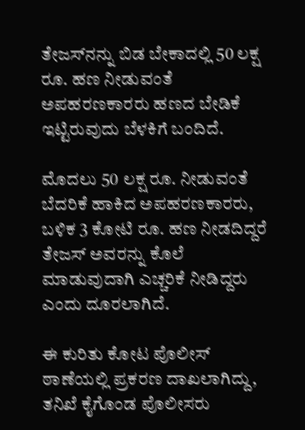ತೇಜಸ್‌ನನ್ನು ಬಿಡ ಬೇಕಾದಲ್ಲಿ 50 ಲಕ್ಷ ರೂ. ಹಣ ನೀಡುವಂತೆ ಅಪಹರಣಕಾರರು ಹಣದ ಬೇಡಿಕೆ ಇಟ್ಟಿರುವುದು ಬೆಳಕಿಗೆ ಬಂದಿದೆ.

ಮೊದಲು 50 ಲಕ್ಷ ರೂ. ನೀಡುವಂತೆ ಬೆದರಿಕೆ ಹಾಕಿದ ಅಪಹರಣಕಾರರು, ಬಳಿಕ 3 ಕೋಟಿ ರೂ. ಹಣ ನೀಡದಿದ್ದರೆ ತೇಜಸ್ ಅವರನ್ನು ಕೊಲೆ ಮಾಡುವುದಾಗಿ ಎಚ್ಚರಿಕೆ ನೀಡಿದ್ದರು ಎಂದು ದೂರಲಾಗಿದೆ.

ಈ ಕುರಿತು ಕೋಟ ಪೊಲೀಸ್ ಠಾಣೆಯಲ್ಲಿ ಪ್ರಕರಣ ದಾಖಲಾಗಿದ್ದು, ತನಿಖೆ ಕೈಗೊಂಡ ಪೊಲೀಸರು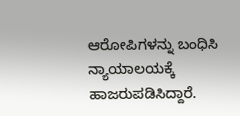ಆರೋಪಿಗಳನ್ನು ಬಂಧಿಸಿ ನ್ಯಾಯಾಲಯಕ್ಕೆ ಹಾಜರುಪಡಿಸಿದ್ದಾರೆ.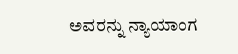ಅವರನ್ನು ನ್ಯಾಯಾಂಗ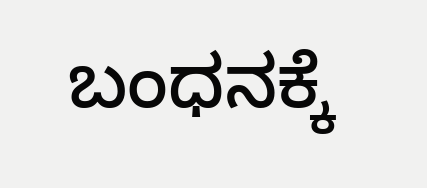ಬಂಧನಕ್ಕೆ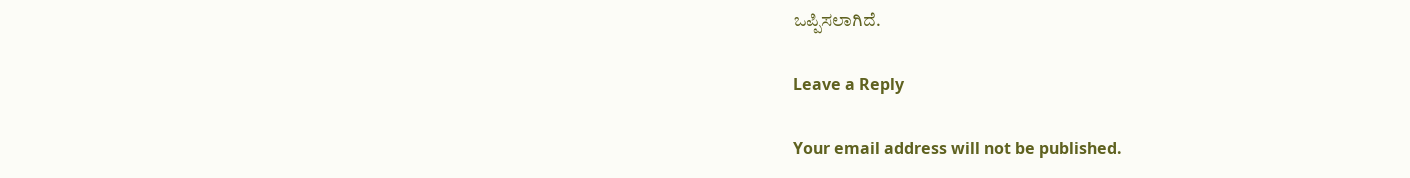ಒಪ್ಪಿಸಲಾಗಿದೆ.

Leave a Reply

Your email address will not be published.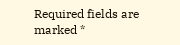Required fields are marked *